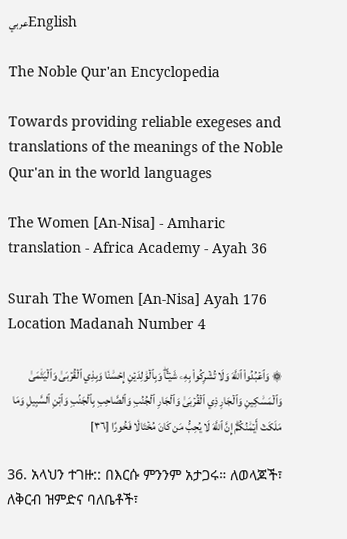عربيEnglish

The Noble Qur'an Encyclopedia

Towards providing reliable exegeses and translations of the meanings of the Noble Qur'an in the world languages

The Women [An-Nisa] - Amharic translation - Africa Academy - Ayah 36

Surah The Women [An-Nisa] Ayah 176 Location Madanah Number 4

۞ وَٱعۡبُدُواْ ٱللَّهَ وَلَا تُشۡرِكُواْ بِهِۦ شَيۡـٔٗاۖ وَبِٱلۡوَٰلِدَيۡنِ إِحۡسَٰنٗا وَبِذِي ٱلۡقُرۡبَىٰ وَٱلۡيَتَٰمَىٰ وَٱلۡمَسَٰكِينِ وَٱلۡجَارِ ذِي ٱلۡقُرۡبَىٰ وَٱلۡجَارِ ٱلۡجُنُبِ وَٱلصَّاحِبِ بِٱلۡجَنۢبِ وَٱبۡنِ ٱلسَّبِيلِ وَمَا مَلَكَتۡ أَيۡمَٰنُكُمۡۗ إِنَّ ٱللَّهَ لَا يُحِبُّ مَن كَانَ مُخۡتَالٗا فَخُورًا [٣٦]

36. አላህን ተገዙ:: በእርሱ ምንንም አታጋሩ። ለወላጆች፣ ለቅርብ ዝምድና ባለቤቶች፣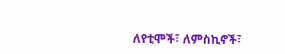ለየቲሞች፣ ለምስኪኖች፣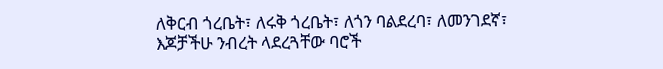ለቅርብ ጎረቤት፣ ለሩቅ ጎረቤት፣ ለጎን ባልደረባ፣ ለመንገደኛ፣ እጆቻችሁ ንብረት ላደረጓቸው ባሮች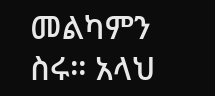መልካምን ስሩ። አላህ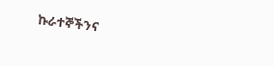ኩራተኞችንና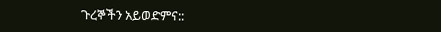ጉረኞችን አይወድምና::